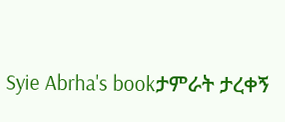Syie Abrha's bookታምራት ታረቀኝ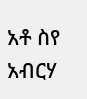አቶ ስየ አብርሃ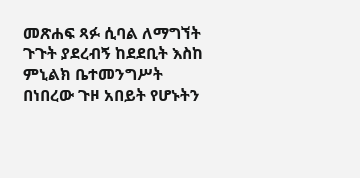መጽሐፍ ጻፉ ሲባል ለማግኘት ጉጉት ያደረብኝ ከደደቢት እስከ ምኒልክ ቤተመንግሥት በነበረው ጉዞ አበይት የሆኑትን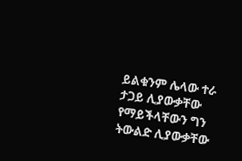ይልቁንም ሌላው ተራ ታጋይ ሊያውቃቸው የማይችላቸውን ግን ትውልድ ሊያውቃቸው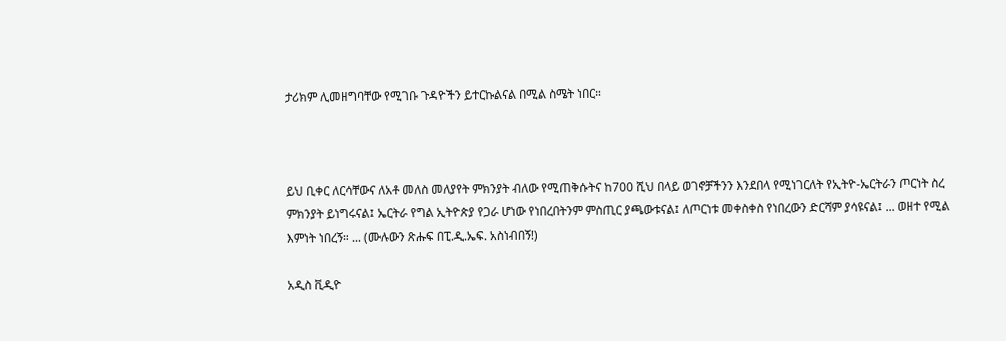ታሪክም ሊመዘግባቸው የሚገቡ ጉዳዮችን ይተርኩልናል በሚል ስሜት ነበር።



ይህ ቢቀር ለርሳቸውና ለአቶ መለስ መለያየት ምክንያት ብለው የሚጠቅሱትና ከ700 ሺህ በላይ ወገኖቻችንን እንደበላ የሚነገርለት የኢትዮ-ኤርትራን ጦርነት ስረ ምክንያት ይነግሩናል፤ ኤርትራ የግል ኢትዮጵያ የጋራ ሆነው የነበረበትንም ምስጢር ያጫውቱናል፤ ለጦርነቱ መቀስቀስ የነበረውን ድርሻም ያሳዩናል፤ ... ወዘተ የሚል እምነት ነበረኝ። ... (ሙሉውን ጽሑፍ በፒ.ዲ.ኤፍ. አስነብበኝ!)

አዲስ ቪዲዮ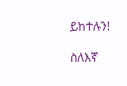ይከተሉን!

ስለእኛ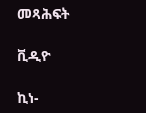መጻሕፍት

ቪዲዮ

ኪነ-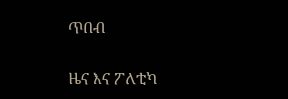ጥበብ

ዜና እና ፖለቲካ